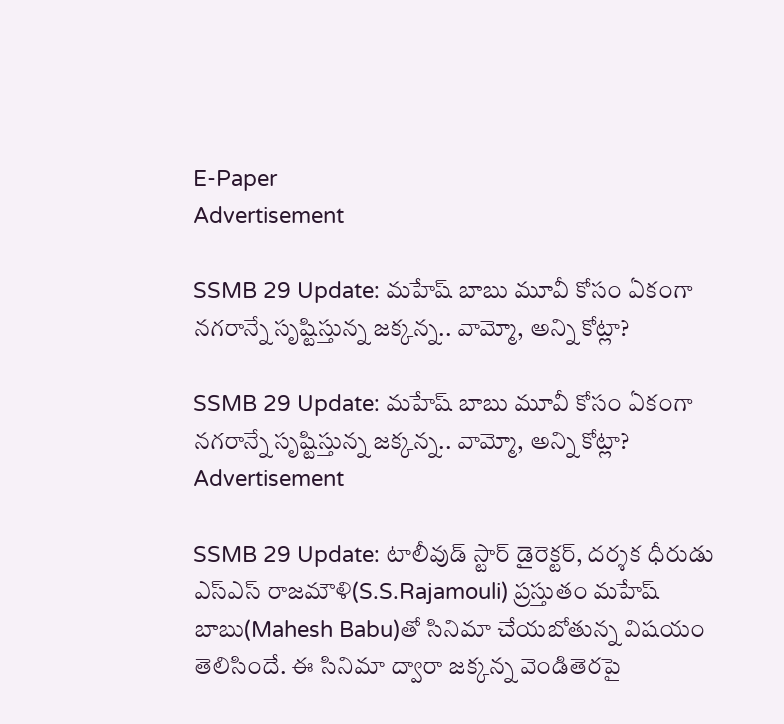E-Paper
Advertisement

SSMB 29 Update: మహేష్ బాబు మూవీ కోసం ఏకంగా నగరాన్నే సృష్టిస్తున్న జక్కన్న.. వామ్మో, అన్ని కోట్లా?

SSMB 29 Update: మహేష్ బాబు మూవీ కోసం ఏకంగా నగరాన్నే సృష్టిస్తున్న జక్కన్న.. వామ్మో, అన్ని కోట్లా?
Advertisement

SSMB 29 Update: టాలీవుడ్ స్టార్ డైరెక్టర్, దర్శక ధీరుడు ఎస్ఎస్ రాజమౌళి(S.S.Rajamouli) ప్రస్తుతం మహేష్ బాబు(Mahesh Babu)తో సినిమా చేయబోతున్న విషయం తెలిసిందే. ఈ సినిమా ద్వారా జక్కన్న వెండితెరపై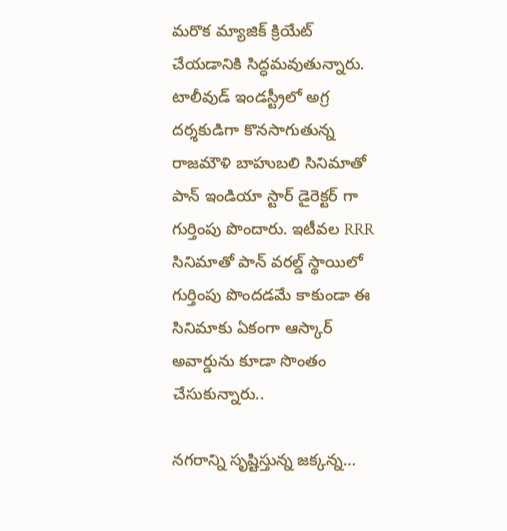మరొక మ్యాజిక్ క్రియేట్ చేయడానికి సిద్ధమవుతున్నారు. టాలీవుడ్ ఇండస్ట్రీలో అగ్ర దర్శకుడిగా కొనసాగుతున్న రాజమౌళి బాహుబలి సినిమాతో పాన్ ఇండియా స్టార్ డైరెక్టర్ గా గుర్తింపు పొందారు. ఇటీవల RRR సినిమాతో పాన్ వరల్డ్ స్థాయిలో గుర్తింపు పొందడమే కాకుండా ఈ సినిమాకు ఏకంగా ఆస్కార్ అవార్డును కూడా సొంతం చేసుకున్నారు..

నగరాన్ని సృష్టిస్తున్న జక్కన్న…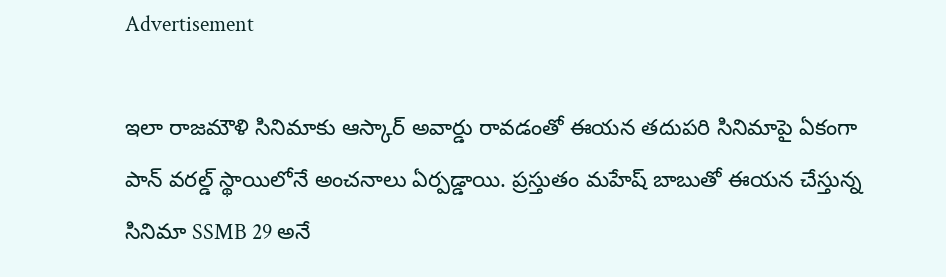Advertisement

ఇలా రాజమౌళి సినిమాకు ఆస్కార్ అవార్డు రావడంతో ఈయన తదుపరి సినిమాపై ఏకంగా పాన్ వరల్డ్ స్థాయిలోనే అంచనాలు ఏర్పడ్డాయి. ప్రస్తుతం మహేష్ బాబుతో ఈయన చేస్తున్న సినిమా SSMB 29 అనే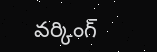వర్కింగ్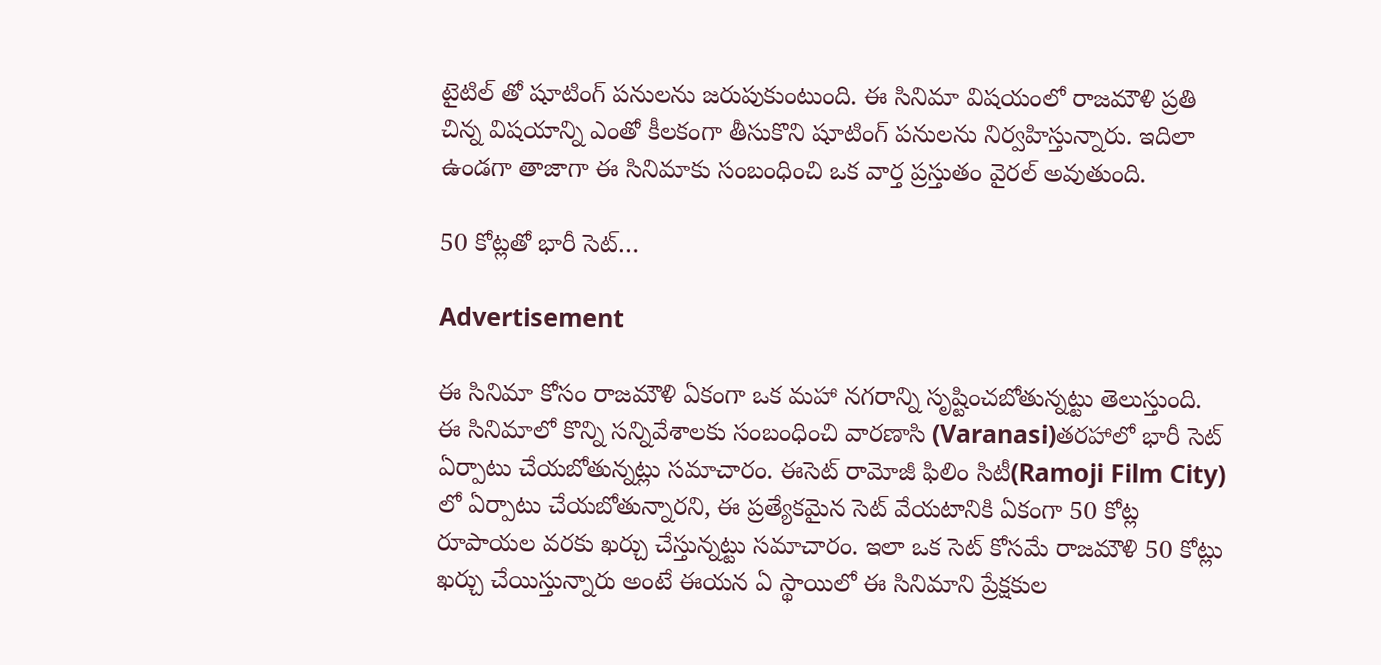టైటిల్ తో షూటింగ్ పనులను జరుపుకుంటుంది. ఈ సినిమా విషయంలో రాజమౌళి ప్రతి చిన్న విషయాన్ని ఎంతో కీలకంగా తీసుకొని షూటింగ్ పనులను నిర్వహిస్తున్నారు. ఇదిలా ఉండగా తాజాగా ఈ సినిమాకు సంబంధించి ఒక వార్త ప్రస్తుతం వైరల్ అవుతుంది.

50 కోట్లతో భారీ సెట్…

Advertisement

ఈ సినిమా కోసం రాజమౌళి ఏకంగా ఒక మహా నగరాన్ని సృష్టించబోతున్నట్టు తెలుస్తుంది. ఈ సినిమాలో కొన్ని సన్నివేశాలకు సంబంధించి వారణాసి (Varanasi)తరహాలో భారీ సెట్ ఏర్పాటు చేయబోతున్నట్లు సమాచారం. ఈసెట్ రామోజీ ఫిలిం సిటీ(Ramoji Film City) లో ఏర్పాటు చేయబోతున్నారని, ఈ ప్రత్యేకమైన సెట్ వేయటానికి ఏకంగా 50 కోట్ల రూపాయల వరకు ఖర్చు చేస్తున్నట్టు సమాచారం. ఇలా ఒక సెట్ కోసమే రాజమౌళి 50 కోట్లు ఖర్చు చేయిస్తున్నారు అంటే ఈయన ఏ స్థాయిలో ఈ సినిమాని ప్రేక్షకుల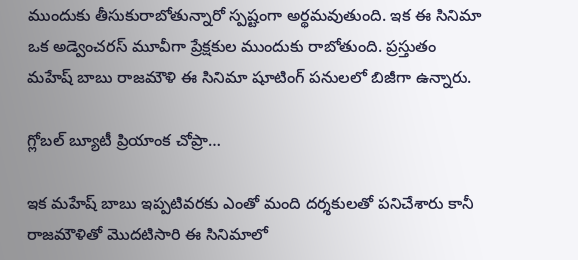ముందుకు తీసుకురాబోతున్నారో స్పష్టంగా అర్థమవుతుంది. ఇక ఈ సినిమా ఒక అడ్వెంచరస్ మూవీగా ప్రేక్షకుల ముందుకు రాబోతుంది. ప్రస్తుతం మహేష్ బాబు రాజమౌళి ఈ సినిమా షూటింగ్ పనులలో బిజీగా ఉన్నారు.

గ్లోబల్ బ్యూటీ ప్రియాంక చోప్రా…

ఇక మహేష్ బాబు ఇప్పటివరకు ఎంతో మంది దర్శకులతో పనిచేశారు కానీ రాజమౌళితో మొదటిసారి ఈ సినిమాలో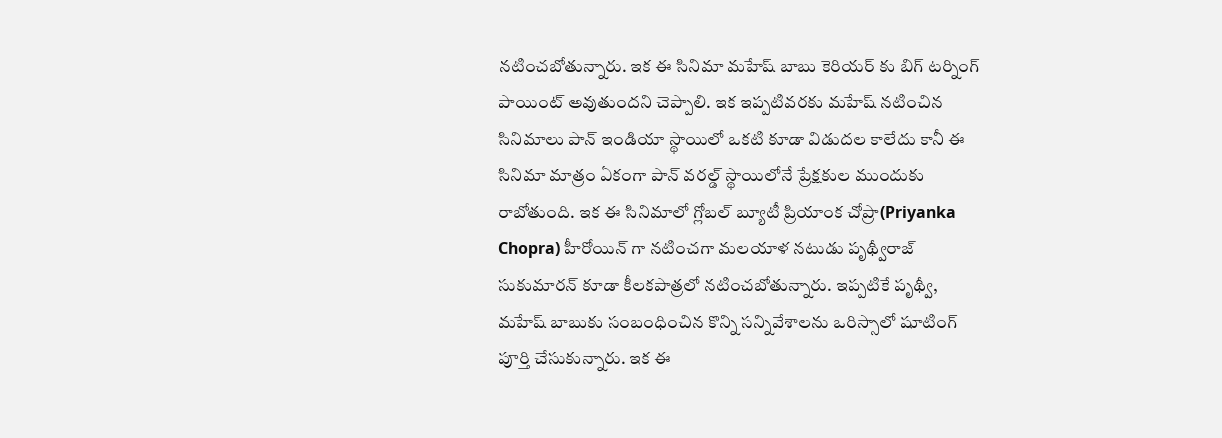నటించబోతున్నారు. ఇక ఈ సినిమా మహేష్ బాబు కెరియర్ కు బిగ్ టర్నింగ్ పాయింట్ అవుతుందని చెప్పాలి. ఇక ఇప్పటివరకు మహేష్ నటించిన సినిమాలు పాన్ ఇండియా స్థాయిలో ఒకటి కూడా విడుదల కాలేదు కానీ ఈ సినిమా మాత్రం ఏకంగా పాన్ వరల్డ్ స్థాయిలోనే ప్రేక్షకుల ముందుకు రాబోతుంది. ఇక ఈ సినిమాలో గ్లోబల్ బ్యూటీ ప్రియాంక చోప్రా(Priyanka Chopra) హీరోయిన్ గా నటించగా మలయాళ నటుడు పృథ్వీరాజ్ సుకుమారన్ కూడా కీలకపాత్రలో నటించబోతున్నారు. ఇప్పటికే పృథ్వీ, మహేష్ బాబుకు సంబంధించిన కొన్ని సన్నివేశాలను ఒరిస్సాలో షూటింగ్ పూర్తి చేసుకున్నారు. ఇక ఈ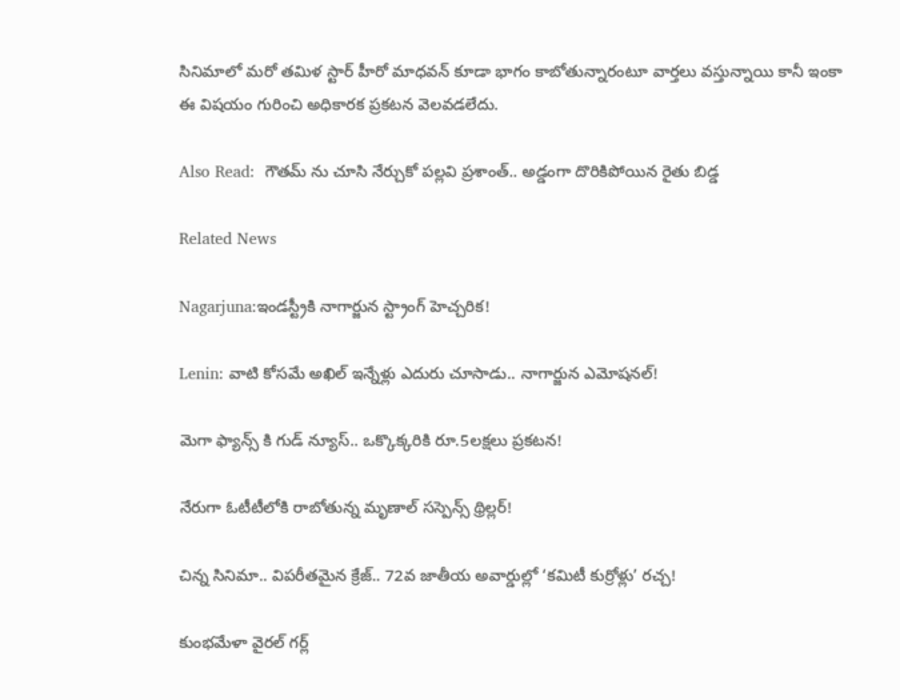సినిమాలో మరో తమిళ స్టార్ హీరో మాధవన్ కూడా భాగం కాబోతున్నారంటూ వార్తలు వస్తున్నాయి కానీ ఇంకా ఈ విషయం గురించి అధికారక ప్రకటన వెలవడలేదు.

Also Read:  గౌతమ్ ను చూసి నేర్చుకో పల్లవి ప్రశాంత్.. అడ్డంగా దొరికిపోయిన రైతు బిడ్డ

Related News

Nagarjuna:ఇండస్ట్రీకి నాగార్జున స్ట్రాంగ్ హెచ్చరిక!

Lenin: వాటి కోసమే అఖిల్ ఇన్నేళ్లు ఎదురు చూసాడు.. నాగార్జున ఎమోషనల్!

మెగా ఫ్యాన్స్ కి గుడ్ న్యూస్.. ఒక్కొక్కరికి రూ.5లక్షలు ప్రకటన!

నేరుగా ఓటీటీలోకి రాబోతున్న మృణాల్ సస్పెన్స్ థ్రిల్లర్!

చిన్న సినిమా.. విపరీతమైన క్రేజ్.. 72వ జాతీయ అవార్డుల్లో ‘కమిటీ కుర్రోళ్లు’ రచ్చ!

కుంభమేళా వైరల్ గర్ల్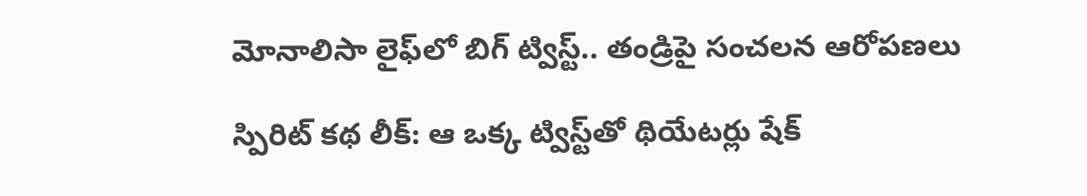మోనాలిసా లైఫ్‌లో బిగ్ ట్విస్ట్.. తండ్రిపై సంచలన ఆరోపణలు

స్పిరిట్ కథ లీక్: ఆ ఒక్క ట్విస్ట్‌తో థియేటర్లు షేక్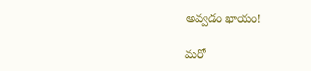అవ్వడం ఖాయం!

మరో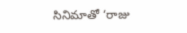సినిమాతో ‘రాజు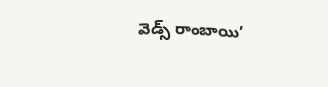వెడ్స్ రాంబాయి’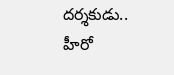దర్శకుడు.. హీరో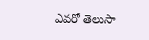ఎవరో తెలుసా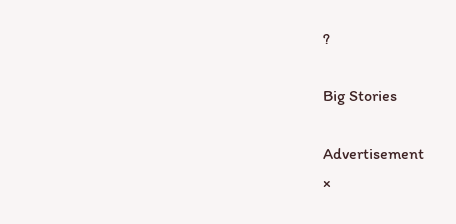?

Big Stories

Advertisement
×